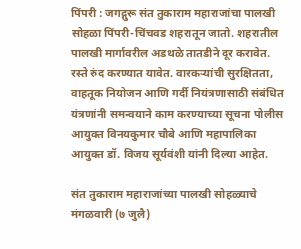पिंपरी : जगद्गुरू संत तुकाराम महाराजांचा पालखी सोहळा पिंपरी-चिंचवड शहरातून जातो. शहरातील पालखी मार्गावरील अडथळे तातडीने दूर करावेत. रस्ते रुंद करण्यात यावेत. वारकऱ्यांची सुरक्षितता, वाहतूक नियोजन आणि गर्दी नियंत्रणासाठी संबंधित यंत्रणांनी समन्वयाने काम करण्याच्या सूचना पोलीस आयुक्त विनयकुमार चौबे आणि महापालिका आयुक्त डॉ. विजय सूर्यवंशी यांनी दिल्या आहेत.

संत तुकाराम महाराजांच्या पालखी सोहळ्याचे मंगळवारी (७ जुलै)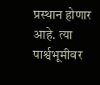प्रस्थान होणार आहे. त्या पार्श्वभूमीवर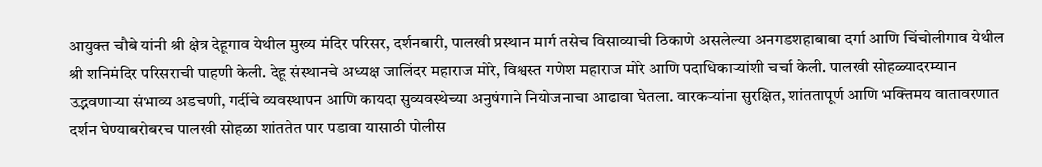आयुक्त चौबे यांनी श्री क्षेत्र देहूगाव येथील मुख्य मंदिर परिसर, दर्शनबारी, पालखी प्रस्थान मार्ग तसेच विसाव्याची ठिकाणे असलेल्या अनगडशहाबाबा दर्गा आणि चिंचोलीगाव येथील श्री शनिमंदिर परिसराची पाहणी केली. देहू संस्थानचे अध्यक्ष जालिंदर महाराज मोरे, विश्वस्त गणेश महाराज मोरे आणि पदाधिकाऱ्यांशी चर्चा केली. पालखी सोहळ्यादरम्यान उद्भवणाऱ्या संभाव्य अडचणी, गर्दीचे व्यवस्थापन आणि कायदा सुव्यवस्थेच्या अनुषंगाने नियोजनाचा आढावा घेतला. वारकऱ्यांना सुरक्षित, शांततापूर्ण आणि भक्तिमय वातावरणात दर्शन घेण्याबरोबरच पालखी सोहळा शांततेत पार पडावा यासाठी पोलीस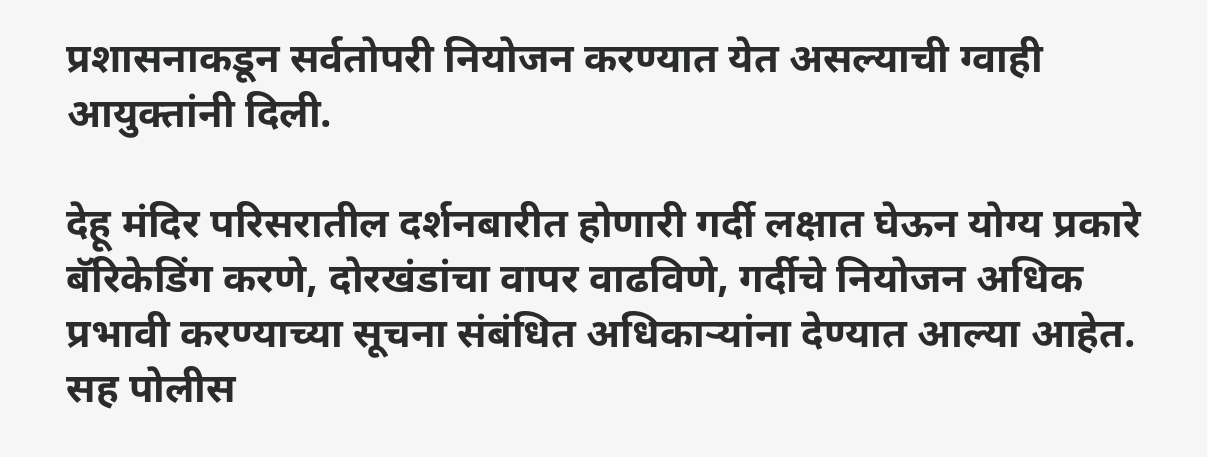प्रशासनाकडून सर्वतोपरी नियोजन करण्यात येत असल्याची ग्वाही आयुक्तांनी दिली.

देहू मंदिर परिसरातील दर्शनबारीत होणारी गर्दी लक्षात घेऊन योग्य प्रकारे बॅरिकेडिंग करणे, दोरखंडांचा वापर वाढविणे, गर्दीचे नियोजन अधिक प्रभावी करण्याच्या सूचना संबंधित अधिकाऱ्यांना देण्यात आल्या आहेत. सह पोलीस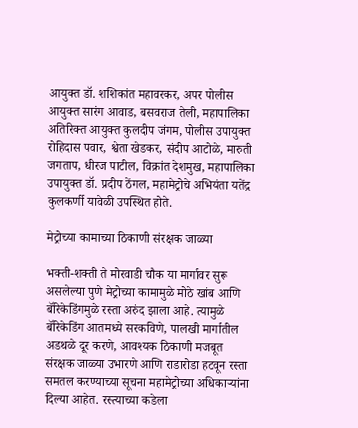आयुक्त डॉ. शशिकांत महावरकर, अपर पोलीस आयुक्त सारंग आवाड, बसवराज तेली, महापालिका अतिरिक्त आयुक्त कुलदीप जंगम, पोलीस उपायुक्त रोहिदास पवार, श्वेता खेडकर, संदीप आटोळे, मारुती जगताप, धीरज पाटील, विक्रांत देशमुख, महापालिका उपायुक्त डॉ. प्रदीप ठेंगल, महामेट्रोचे अभियंता यतेंद्र कुलकर्णी यावेळी उपस्थित होते.

मेट्रोच्या कामाच्या ठिकाणी संरक्षक जाळ्या

भक्ती-शक्ती ते मोरवाडी चौक या मार्गावर सुरू असलेल्या पुणे मेट्रोच्या कामामुळे मोठे खांब आणि बॅरिकेडिंगमुळे रस्ता अरुंद झाला आहे. त्यामुळे बॅरिकेडिंग आतमध्ये सरकविणे, पालखी मार्गातील अडथळे दूर करणे, आवश्यक ठिकाणी मजबूत संरक्षक जाळ्या उभारणे आणि राडारोडा हटवून रस्ता समतल करण्याच्या सूचना महामेट्रोच्या अधिकाऱ्यांना दिल्या आहेत. रस्त्याच्या कडेला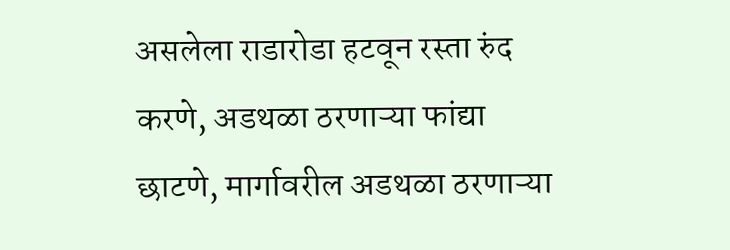असलेला राडारोडा हटवून रस्ता रुंद करणे, अडथळा ठरणाऱ्या फांद्या छाटणे, मार्गावरील अडथळा ठरणाऱ्या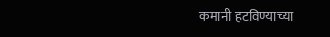कमानी हटविण्याच्या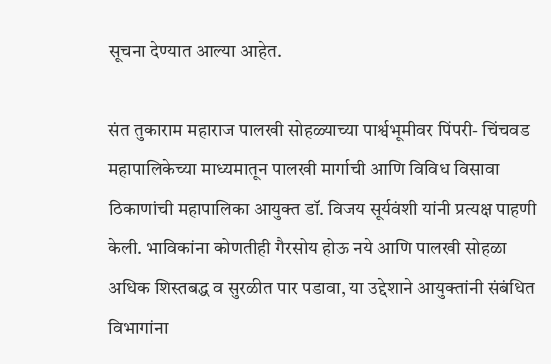सूचना देण्यात आल्या आहेत.

संत तुकाराम महाराज पालखी सोहळ्याच्या पार्श्वभूमीवर पिंपरी- चिंचवड महापालिकेच्या माध्यमातून पालखी मार्गाची आणि विविध विसावा ठिकाणांची महापालिका आयुक्त डॉ. विजय सूर्यवंशी यांनी प्रत्यक्ष पाहणी केली. भाविकांना कोणतीही गैरसोय होऊ नये आणि पालखी सोहळा अधिक शिस्तबद्ध व सुरळीत पार पडावा, या उद्देशाने आयुक्तांनी संबंधित विभागांना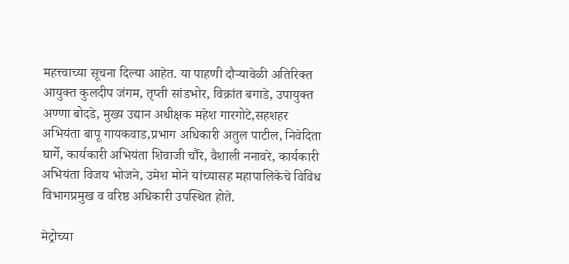महत्त्वाच्या सूचना दिल्या आहेत. या पाहणी दौऱ्यावेळी अतिरिक्त आयुक्त कुलदीप जंगम, तृप्ती सांडभोर, विक्रांत बगाडे, उपायुक्त अण्णा बोदडे, मुख्य उद्यान अधीक्षक महेश गारगोटे,सहशहर अभियंता बापू गायकवाड,प्रभाग अधिकारी अतुल पाटील, निवेदिता घार्गे, कार्यकारी अभियंता शिवाजी चौरे, वैशाली ननावरे, कार्यकारी अभियंता विजय भोजने, उमेश मोने यांच्यासह महापालिकेचे विविध विभागप्रमुख व वरिष्ठ अधिकारी उपस्थित होते.

मेट्रोच्या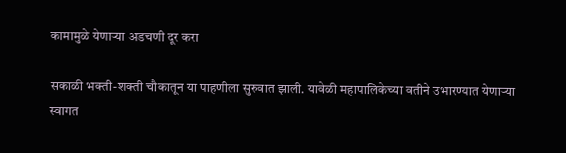कामामुळे येणाऱ्या अडचणी दूर करा

सकाळी भक्ती-शक्ती चौकातून या पाहणीला सुरुवात झाली. यावेळी महापालिकेच्या वतीने उभारण्यात येणाऱ्या स्वागत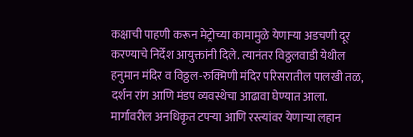कक्षाची पाहणी करून मेट्रोच्या कामामुळे येणाऱ्या अडचणी दूर करण्याचे निर्देश आयुक्तांनी दिले. त्यानंतर विठ्ठलवाडी येथील हनुमान मंदिर व विठ्ठल-रुक्मिणी मंदिर परिसरातील पालखी तळ, दर्शन रांग आणि मंडप व्यवस्थेचा आढावा घेण्यात आला. मार्गावरील अनधिकृत टपऱ्या आणि रस्त्यांवर येणाऱ्या लहान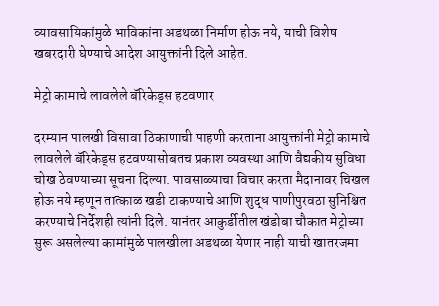व्यावसायिकांमुळे भाविकांना अडथळा निर्माण होऊ नये, याची विशेष खबरदारी घेण्याचे आदेश आयुक्तांनी दिले आहेत.

मेट्रो कामाचे लावलेले बॅरिकेड्स हटवणार

दरम्यान पालखी विसावा ठिकाणाची पाहणी करताना आयुक्तांनी मेट्रो कामाचे लावलेले बॅरिकेड्स हटवण्यासोबतच प्रकाश व्यवस्था आणि वैद्यकीय सुविधा चोख ठेवण्याच्या सूचना दिल्या. पावसाळ्याचा विचार करता मैदानावर चिखल होऊ नये म्हणून तात्काळ खडी टाकण्याचे आणि शुद्ध पाणीपुरवठा सुनिश्चित करण्याचे निर्देशही त्यांनी दिले. यानंतर आकुर्डीतील खंडोबा चौकात मेट्रोच्या सुरू असलेल्या कामांमुळे पालखीला अडथळा येणार नाही याची खातरजमा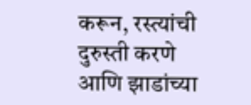करून, रस्त्यांची दुरुस्ती करणे आणि झाडांच्या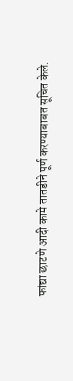फांद्या छाटणे आदी कामे तातडीने पूर्ण करण्याबाबत सूचित केले.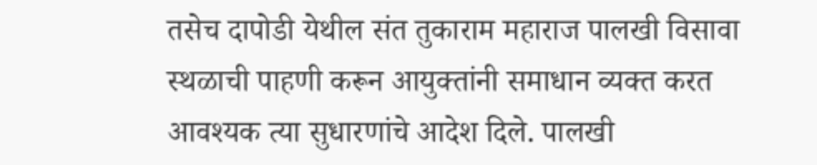तसेच दापोडी येथील संत तुकाराम महाराज पालखी विसावा स्थळाची पाहणी करून आयुक्तांनी समाधान व्यक्त करत आवश्यक त्या सुधारणांचे आदेश दिले. पालखी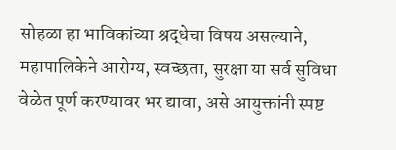सोहळा हा भाविकांच्या श्रद्धेचा विषय असल्याने, महापालिकेने आरोग्य, स्वच्छता, सुरक्षा या सर्व सुविधा वेळेत पूर्ण करण्यावर भर द्यावा, असे आयुक्तांनी स्पष्ट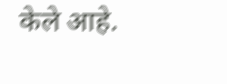केले आहे.